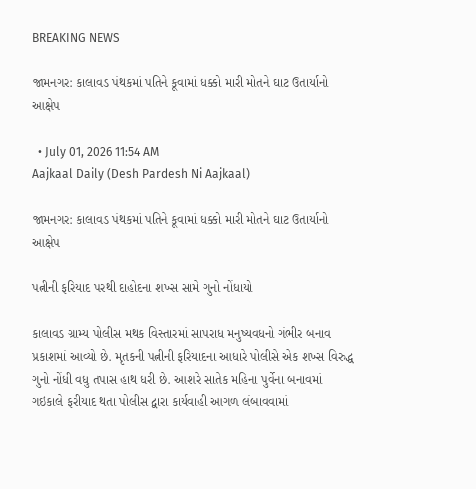BREAKING NEWS

જામનગર: કાલાવડ પંથકમાં પતિને કૂવામાં ધક્કો મારી મોતને ઘાટ ઉતાર્યાનો આક્ષેપ

  • July 01, 2026 11:54 AM
Aajkaal Daily (Desh Pardesh Ni Aajkaal)

જામનગર: કાલાવડ પંથકમાં પતિને કૂવામાં ધક્કો મારી મોતને ઘાટ ઉતાર્યાનો આક્ષેપ

પત્નીની ફરિયાદ પરથી દાહોદના શખ્સ સામે ગુનો નોંધાયો

કાલાવડ ગ્રામ્ય પોલીસ મથક વિસ્તારમાં સાપરાધ મનુષ્યવધનો ગંભીર બનાવ પ્રકાશમાં આવ્યો છે. મૃતકની પત્નીની ફરિયાદના આધારે પોલીસે એક શખ્સ વિરુદ્ધ ગુનો નોંધી વધુ તપાસ હાથ ધરી છે. આશરે સાતેક મહિના પુર્વેના બનાવમાં ગઇકાલે ફરીયાદ થતા પોલીસ દ્વારા કાર્યવાહી આગળ લંબાવવામાં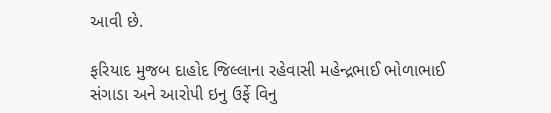આવી છે.

ફરિયાદ મુજબ દાહોદ જિલ્લાના રહેવાસી મહેન્દ્રભાઈ ભોળાભાઈ સંગાડા અને આરોપી ઇનુ ઉર્ફે વિનુ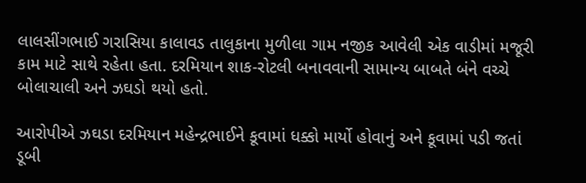લાલસીંગભાઈ ગરાસિયા કાલાવડ તાલુકાના મુળીલા ગામ નજીક આવેલી એક વાડીમાં મજૂરી કામ માટે સાથે રહેતા હતા. દરમિયાન શાક-રોટલી બનાવવાની સામાન્ય બાબતે બંને વચ્ચે બોલાચાલી અને ઝઘડો થયો હતો.

આરોપીએ ઝઘડા દરમિયાન મહેન્દ્રભાઈને કૂવામાં ધક્કો માર્યો હોવાનું અને કૂવામાં પડી જતાં ડૂબી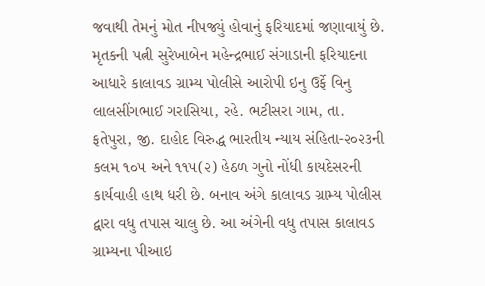જવાથી તેમનું મોત નીપજ્યું હોવાનું ફરિયાદમાં જણાવાયું છે. મૃતકની પત્ની સુરેખાબેન મહેન્દ્રભાઈ સંગાડાની ફરિયાદના આધારે કાલાવડ ગ્રામ્ય પોલીસે આરોપી ઇનુ ઉર્ફે વિનુ લાલસીંગભાઈ ગરાસિયા, રહે. ભટીસરા ગામ, તા. ફતેપુરા, જી. દાહોદ વિરુદ્ધ ભારતીય ન્યાય સંહિતા-૨૦૨૩ની કલમ ૧૦૫ અને ૧૧૫(૨) હેઠળ ગુનો નોંધી કાયદેસરની કાર્યવાહી હાથ ધરી છે. બનાવ અંગે કાલાવડ ગ્રામ્ય પોલીસ દ્વારા વધુ તપાસ ચાલુ છે. આ અંગેની વધુ તપાસ કાલાવડ ગ્રામ્યના પીઆઇ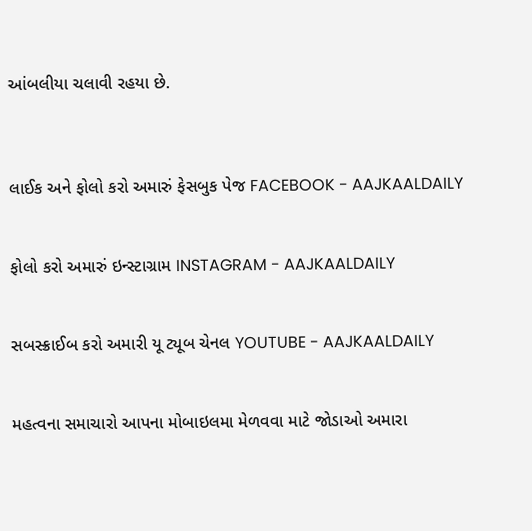આંબલીયા ચલાવી રહયા છે.



લાઈક અને ફોલો કરો અમારું ફેસબુક પેજ FACEBOOK - AAJKAALDAILY


ફોલો કરો અમારું ઇન્સ્ટાગ્રામ INSTAGRAM - AAJKAALDAILY


સબસ્ક્રાઈબ કરો અમારી યૂ ટ્યૂબ ચેનલ YOUTUBE - AAJKAALDAILY


મહત્વના સમાચારો આપના મોબાઇલમા મેળવવા માટે જોડાઓ અમારા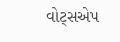વોટ્સએપ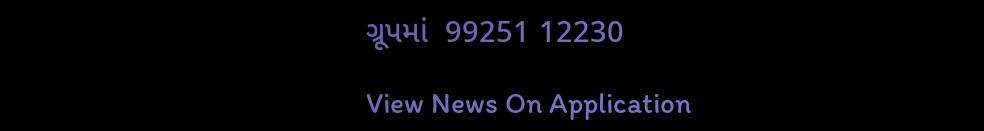ગ્રૂપમાં  99251 12230

View News On Application